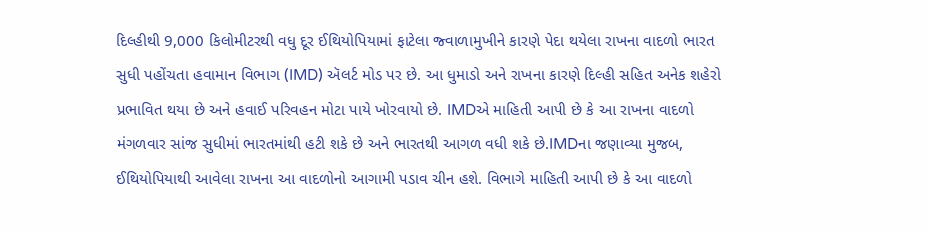દિલ્હીથી 9,000 કિલોમીટરથી વધુ દૂર ઈથિયોપિયામાં ફાટેલા જ્વાળામુખીને કારણે પેદા થયેલા રાખના વાદળો ભારત સુધી પહોંચતા હવામાન વિભાગ (IMD) ઍલર્ટ મોડ પર છે. આ ધુમાડો અને રાખના કારણે દિલ્હી સહિત અનેક શહેરો પ્રભાવિત થયા છે અને હવાઈ પરિવહન મોટા પાયે ખોરવાયો છે. IMDએ માહિતી આપી છે કે આ રાખના વાદળો મંગળવાર સાંજ સુધીમાં ભારતમાંથી હટી શકે છે અને ભારતથી આગળ વધી શકે છે.IMDના જણાવ્યા મુજબ, ઈથિયોપિયાથી આવેલા રાખના આ વાદળોનો આગામી પડાવ ચીન હશે. વિભાગે માહિતી આપી છે કે આ વાદળો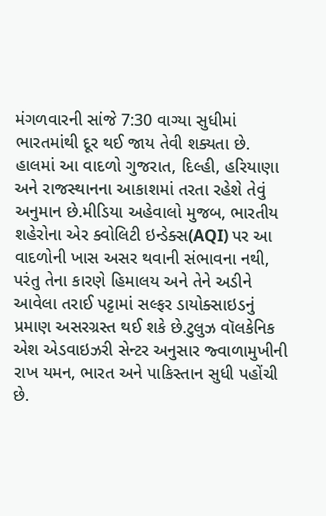મંગળવારની સાંજે 7:30 વાગ્યા સુધીમાં ભારતમાંથી દૂર થઈ જાય તેવી શક્યતા છે. હાલમાં આ વાદળો ગુજરાત, દિલ્હી, હરિયાણા અને રાજસ્થાનના આકાશમાં તરતા રહેશે તેવું અનુમાન છે.મીડિયા અહેવાલો મુજબ, ભારતીય શહેરોના એર ક્વોલિટી ઇન્ડેક્સ(AQI) પર આ વાદળોની ખાસ અસર થવાની સંભાવના નથી, પરંતુ તેના કારણે હિમાલય અને તેને અડીને આવેલા તરાઈ પટ્ટામાં સલ્ફર ડાયોક્સાઇડનું પ્રમાણ અસરગ્રસ્ત થઈ શકે છે.ટુલુઝ વૉલકેનિક એશ એડવાઇઝરી સેન્ટર અનુસાર જ્વાળામુખીની રાખ યમન, ભારત અને પાકિસ્તાન સુધી પહોંચી છે.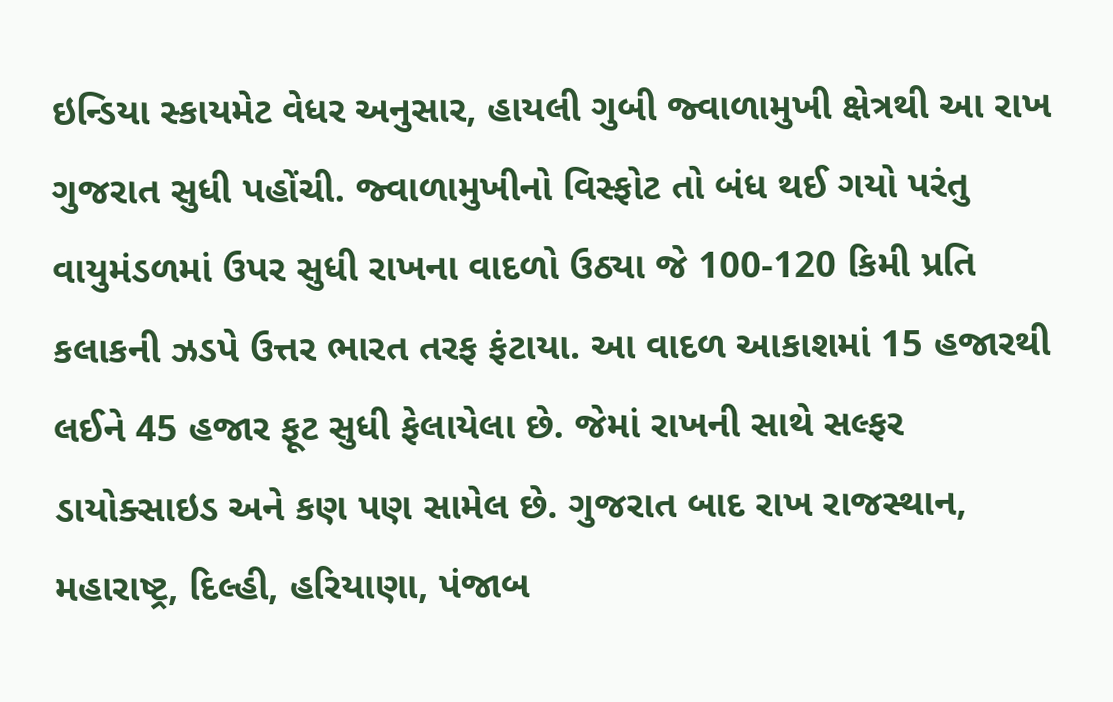ઇન્ડિયા સ્કાયમેટ વેધર અનુસાર, હાયલી ગુબી જ્વાળામુખી ક્ષેત્રથી આ રાખ ગુજરાત સુધી પહોંચી. જ્વાળામુખીનો વિસ્ફોટ તો બંધ થઈ ગયો પરંતુ વાયુમંડળમાં ઉપર સુધી રાખના વાદળો ઉઠ્યા જે 100-120 કિમી પ્રતિ કલાકની ઝડપે ઉત્તર ભારત તરફ ફંટાયા. આ વાદળ આકાશમાં 15 હજારથી લઈને 45 હજાર ફૂટ સુધી ફેલાયેલા છે. જેમાં રાખની સાથે સલ્ફર ડાયોક્સાઇડ અને કણ પણ સામેલ છે. ગુજરાત બાદ રાખ રાજસ્થાન, મહારાષ્ટ્ર, દિલ્હી, હરિયાણા, પંજાબ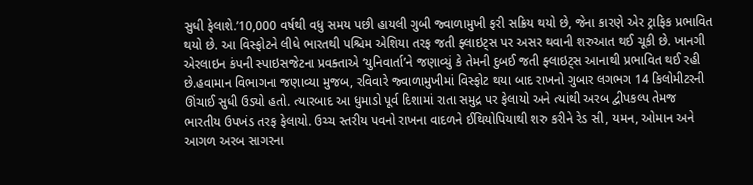સુધી ફેલાશે.’10,000 વર્ષથી વધુ સમય પછી હાયલી ગુબી જ્વાળામુખી ફરી સક્રિય થયો છે, જેના કારણે એર ટ્રાફિક પ્રભાવિત થયો છે. આ વિસ્ફોટને લીધે ભારતથી પશ્ચિમ એશિયા તરફ જતી ફ્લાઇટ્સ પર અસર થવાની શરુઆત થઈ ચૂકી છે. ખાનગી એરલાઇન કંપની સ્પાઇસજેટના પ્રવક્તાએ ‘યુનિવાર્તા’ને જણાવ્યું કે તેમની દુબઈ જતી ફ્લાઇટ્સ આનાથી પ્રભાવિત થઈ રહી છે.હવામાન વિભાગના જણાવ્યા મુજબ, રવિવારે જ્વાળામુખીમાં વિસ્ફોટ થયા બાદ રાખનો ગુબાર લગભગ 14 કિલોમીટરની ઊંચાઈ સુધી ઉડ્યો હતો. ત્યારબાદ આ ધુમાડો પૂર્વ દિશામાં રાતા સમુદ્ર પર ફેલાયો અને ત્યાંથી અરબ દ્વીપકલ્પ તેમજ ભારતીય ઉપખંડ તરફ ફેલાયો. ઉચ્ચ સ્તરીય પવનો રાખના વાદળને ઈથિયોપિયાથી શરુ કરીને રેડ સી, યમન, ઓમાન અને આગળ અરબ સાગરના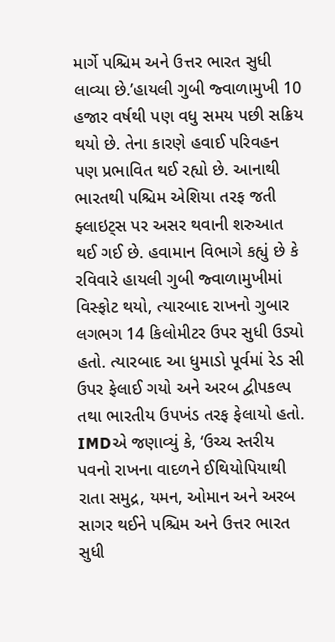માર્ગે પશ્ચિમ અને ઉત્તર ભારત સુધી લાવ્યા છે.’હાયલી ગુબી જ્વાળામુખી 10 હજાર વર્ષથી પણ વધુ સમય પછી સક્રિય થયો છે. તેના કારણે હવાઈ પરિવહન પણ પ્રભાવિત થઈ રહ્યો છે. આનાથી ભારતથી પશ્ચિમ એશિયા તરફ જતી ફ્લાઇટ્સ પર અસર થવાની શરુઆત થઈ ગઈ છે. હવામાન વિભાગે કહ્યું છે કે રવિવારે હાયલી ગુબી જ્વાળામુખીમાં વિસ્ફોટ થયો, ત્યારબાદ રાખનો ગુબાર લગભગ 14 કિલોમીટર ઉપર સુધી ઉડ્યો હતો. ત્યારબાદ આ ધુમાડો પૂર્વમાં રેડ સી ઉપર ફેલાઈ ગયો અને અરબ દ્વીપકલ્પ તથા ભારતીય ઉપખંડ તરફ ફેલાયો હતો. IMDએ જણાવ્યું કે, ‘ઉચ્ચ સ્તરીય પવનો રાખના વાદળને ઈથિયોપિયાથી રાતા સમુદ્ર, યમન, ઓમાન અને અરબ સાગર થઈને પશ્ચિમ અને ઉત્તર ભારત સુધી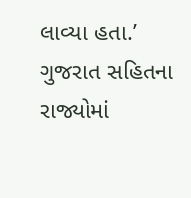લાવ્યા હતા.’
ગુજરાત સહિતના રાજ્યોમાં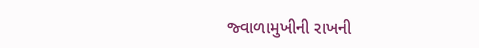જ્વાળામુખીની રાખની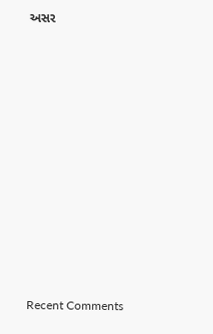અસર














Recent Comments